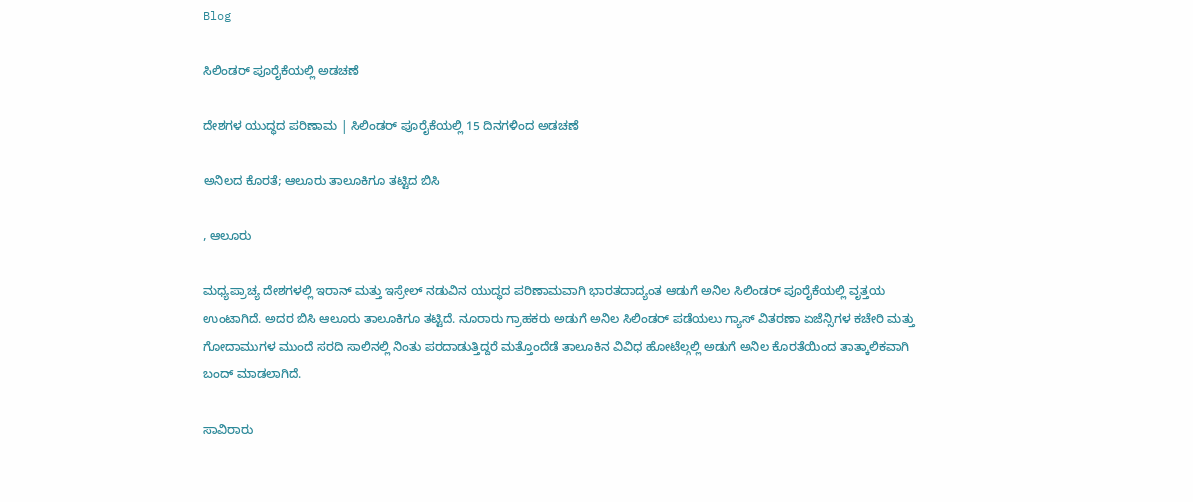Blog

ಸಿಲಿಂಡರ್ ಪೂರೈಕೆಯಲ್ಲಿ ಅಡಚಣೆ

ದೇಶಗಳ ಯುದ್ಧದ ಪರಿಣಾಮ | ಸಿಲಿಂಡರ್ ಪೂರೈಕೆಯಲ್ಲಿ 15 ದಿನಗಳಿಂದ ಅಡಚಣೆ

ಅನಿಲದ ಕೊರತೆ; ಆಲೂರು ತಾಲೂಕಿಗೂ ತಟ್ಟಿದ ಬಿಸಿ

, ಆಲೂರು

ಮಧ್ಯಪ್ರಾಚ್ಯ ದೇಶಗಳಲ್ಲಿ ಇರಾನ್ ಮತ್ತು ಇಸ್ರೇಲ್ ನಡುವಿನ ಯುದ್ಧದ ಪರಿಣಾಮವಾಗಿ ಭಾರತದಾದ್ಯಂತ ಆಡುಗೆ ಅನಿಲ ಸಿಲಿಂಡರ್ ಪೂರೈಕೆಯಲ್ಲಿ ವೃತ್ತಯ ಉಂಟಾಗಿದೆ. ಅದರ ಬಿಸಿ ಆಲೂರು ತಾಲೂಕಿಗೂ ತಟ್ಟಿದೆ. ನೂರಾರು ಗ್ರಾಹಕರು ಅಡುಗೆ ಅನಿಲ ಸಿಲಿಂಡರ್ ಪಡೆಯಲು ಗ್ಯಾಸ್ ವಿತರಣಾ ಏಜೆನ್ಸಿಗಳ ಕಚೇರಿ ಮತ್ತು ಗೋದಾಮುಗಳ ಮುಂದೆ ಸರದಿ ಸಾಲಿನಲ್ಲಿ ನಿಂತು ಪರದಾಡುತ್ತಿದ್ದರೆ ಮತ್ತೊಂದೆಡೆ ತಾಲೂಕಿನ ವಿವಿಧ ಹೋಟೆಲ್ಗಲ್ಲಿ ಅಡುಗೆ ಅನಿಲ ಕೊರತೆಯಿಂದ ತಾತ್ಕಾಲಿಕವಾಗಿ ಬಂದ್ ಮಾಡಲಾಗಿದೆ.

ಸಾವಿರಾರು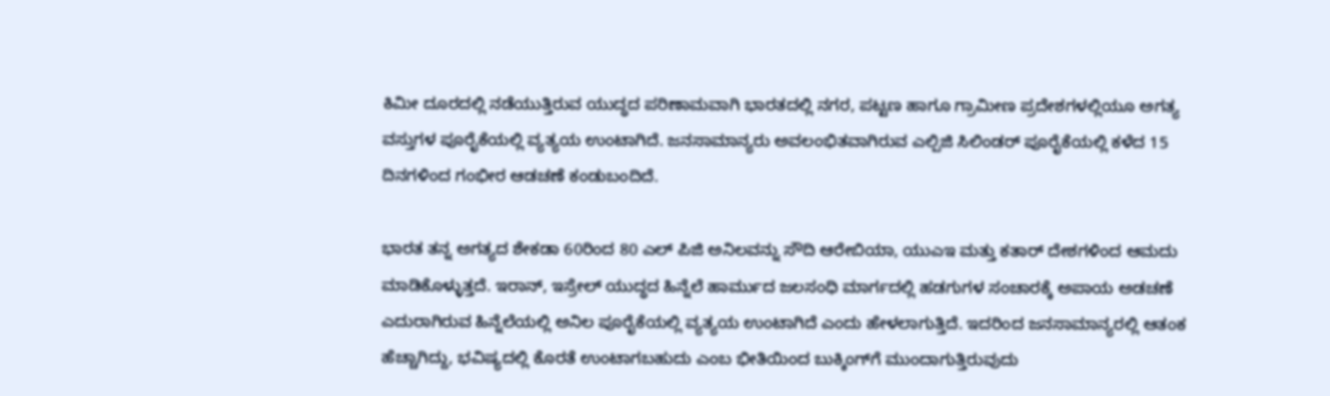ಕಿಮೀ ದೂರದಲ್ಲಿ ನಡೆಯುತ್ತಿರುವ ಯುದ್ಧದ ಪರಿಣಾಮವಾಗಿ ಭಾರತದಲ್ಲಿ ನಗರ, ಪಟ್ಟಣ ಹಾಗೂ ಗ್ರಾಮೀಣ ಪ್ರದೇಶಗಳಲ್ಲಿಯೂ ಅಗತ್ಯ ವಸ್ತುಗಳ ಪೂರೈಕೆಯಲ್ಲಿ ವ್ಯತ್ಯಯ ಉಂಟಾಗಿದೆ. ಜನಸಾಮಾನ್ಯರು ಅವಲಂಭಿತವಾಗಿರುವ ಎಲ್ಪಿಜಿ ಸಿಲಿಂಡರ್ ಪೂರೈಕೆಯಲ್ಲಿ ಕಳೆದ 15 ದಿನಗಳಿಂದ ಗಂಭೀರ ಆಡಚಣೆ ಕಂಡುಬಂದಿದೆ.

ಭಾರತ ತನ್ನ ಅಗತ್ಯದ ಶೇಕಡಾ 60ರಿಂದ 80 ಎಲ್‌ ಪಿಜಿ ಅನಿಲವನ್ನು ಸೌದಿ ಆರೇಬಿಯಾ, ಯುಎಇ ಮತ್ತು ಕತಾರ್ ದೇಶಗಳಿಂದ ಆಮದು ಮಾಡಿಕೊಳ್ಳುತ್ತದೆ. ಇರಾನ್, ಇಸ್ರೇಲ್ ಯುದ್ಧದ ಹಿನ್ನೆಲೆ ಹಾರ್ಮುದ ಜಲಸಂಧಿ ಮಾರ್ಗದಲ್ಲಿ ಹಡಗುಗಳ ಸಂಚಾರಕ್ಕೆ ಅಪಾಯ ಅಡಚಣೆ ಎದುರಾಗಿರುವ ಹಿನ್ನೆಲೆಯಲ್ಲಿ ಅನಿಲ ಪೂರೈಕೆಯಲ್ಲಿ ವ್ಯತ್ಯಯ ಉಂಟಾಗಿದೆ ಎಂದು ಹೇಳಲಾಗುತ್ತಿದೆ. ಇದರಿಂದ ಜನಸಾಮಾನ್ಯರಲ್ಲಿ ಆತಂಕ ಹೆಚ್ಚಾಗಿದ್ದು, ಭವಿಷ್ಯದಲ್ಲಿ ಕೊರತೆ ಉಂಟಾಗಬಹುದು ಎಂಬ ಭೀತಿಯಿಂದ ಬುಕ್ಕಿಂಗ್‌ಗೆ ಮುಂದಾಗುತ್ತಿರುವುದು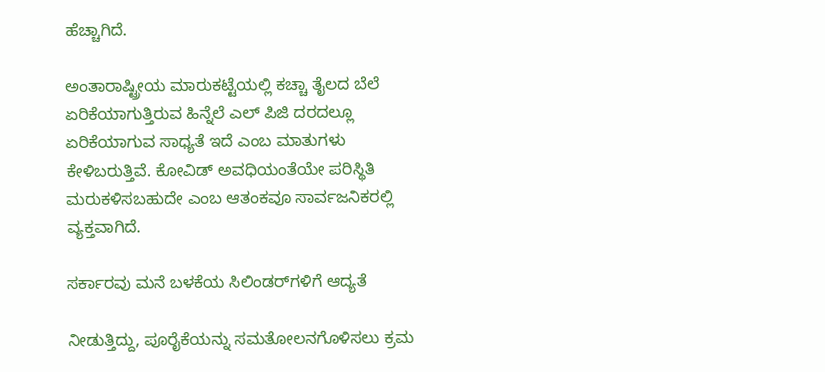ಹೆಚ್ಚಾಗಿದೆ.

ಅಂತಾರಾಷ್ಟ್ರೀಯ ಮಾರುಕಟ್ಟೆಯಲ್ಲಿ ಕಚ್ಚಾ ತೈಲದ ಬೆಲೆ ಏರಿಕೆಯಾಗುತ್ತಿರುವ ಹಿನ್ನೆಲೆ ಎಲ್ ಪಿಜಿ ದರದಲ್ಲೂ ಏರಿಕೆಯಾಗುವ ಸಾಧ್ಯತೆ ಇದೆ ಎಂಬ ಮಾತುಗಳು ಕೇಳಿಬರುತ್ತಿವೆ. ಕೋವಿಡ್ ಅವಧಿಯಂತೆಯೇ ಪರಿಸ್ಥಿತಿ ಮರುಕಳಿಸಬಹುದೇ ಎಂಬ ಆತಂಕವೂ ಸಾರ್ವಜನಿಕರಲ್ಲಿ ವ್ಯಕ್ತವಾಗಿದೆ.

ಸರ್ಕಾರವು ಮನೆ ಬಳಕೆಯ ಸಿಲಿಂಡರ್‌ಗಳಿಗೆ ಆದ್ಯತೆ

ನೀಡುತ್ತಿದ್ದು, ಪೂರೈಕೆಯನ್ನು ಸಮತೋಲನಗೊಳಿಸಲು ಕ್ರಮ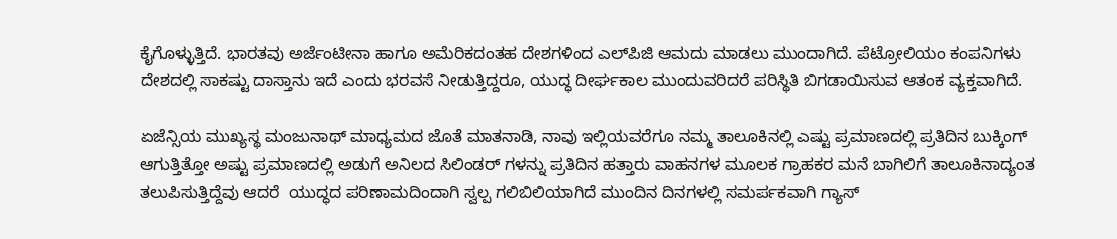ಕೈಗೊಳ್ಳುತ್ತಿದೆ. ಭಾರತವು ಅರ್ಜೆಂಟೀನಾ ಹಾಗೂ ಅಮೆರಿಕದಂತಹ ದೇಶಗಳಿಂದ ಎಲ್‌ಪಿಜಿ ಆಮದು ಮಾಡಲು ಮುಂದಾಗಿದೆ. ಪೆಟ್ರೋಲಿಯಂ ಕಂಪನಿಗಳು ದೇಶದಲ್ಲಿ ಸಾಕಷ್ಟು ದಾಸ್ತಾನು ಇದೆ ಎಂದು ಭರವಸೆ ನೀಡುತ್ತಿದ್ದರೂ, ಯುದ್ಧ ದೀರ್ಘಕಾಲ ಮುಂದುವರಿದರೆ ಪರಿಸ್ಥಿತಿ ಬಿಗಡಾಯಿಸುವ ಆತಂಕ ವ್ಯಕ್ತವಾಗಿದೆ.

ಏಜೆನ್ಸಿಯ ಮುಖ್ಯಸ್ಥ ಮಂಜುನಾಥ್ ಮಾಧ್ಯಮದ ಜೊತೆ ಮಾತನಾಡಿ, ನಾವು ಇಲ್ಲಿಯವರೆಗೂ ನಮ್ಮ ತಾಲೂಕಿನಲ್ಲಿ ಎಷ್ಟು ಪ್ರಮಾಣದಲ್ಲಿ ಪ್ರತಿದಿನ ಬುಕ್ಕಿಂಗ್ ಆಗುತ್ತಿತ್ತೋ ಅಷ್ಟು ಪ್ರಮಾಣದಲ್ಲಿ ಅಡುಗೆ ಅನಿಲದ ಸಿಲಿಂಡರ್ ಗಳನ್ನು ಪ್ರತಿದಿನ ಹತ್ತಾರು ವಾಹನಗಳ ಮೂಲಕ ಗ್ರಾಹಕರ ಮನೆ ಬಾಗಿಲಿಗೆ ತಾಲೂಕಿನಾದ್ಯಂತ ತಲುಪಿಸುತ್ತಿದ್ದೆವು ಆದರೆ  ಯುದ್ಧದ ಪರಿಣಾಮದಿಂದಾಗಿ ಸ್ವಲ್ಪ ಗಲಿಬಿಲಿಯಾಗಿದೆ ಮುಂದಿನ ದಿನಗಳಲ್ಲಿ ಸಮರ್ಪಕವಾಗಿ ಗ್ಯಾಸ್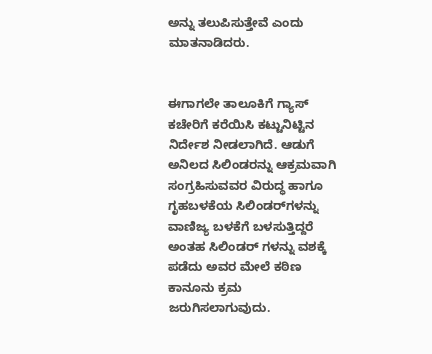ಅನ್ನು ತಲುಪಿಸುತ್ತೇವೆ ಎಂದು ಮಾತನಾಡಿದರು.


ಈಗಾಗಲೇ ತಾಲೂಕಿಗೆ ಗ್ಯಾಸ್ ಕಚೇರಿಗೆ ಕರೆಯಿಸಿ ಕಟ್ಟುನಿಟ್ಟಿನ ನಿರ್ದೇಶ ನೀಡಲಾಗಿದೆ. ಆಡುಗೆ ಅನಿಲದ ಸಿಲಿಂಡರನ್ನು ಆಕ್ರಮವಾಗಿ ಸಂಗ್ರಹಿಸುವವರ ವಿರುದ್ಧ ಹಾಗೂ ಗೃಹಬಳಕೆಯ ಸಿಲಿಂಡರ್‌ಗಳನ್ನು ವಾಣಿಜ್ಯ ಬಳಕೆಗೆ ಬಳಸುತ್ತಿದ್ದರೆ ಅಂತಹ ಸಿಲಿಂಡರ್ ಗಳನ್ನು ವಶಕ್ಕೆ ಪಡೆದು ಅವರ ಮೇಲೆ ಕಠಿಣ ಕಾನೂನು ಕ್ರಮ ಜರುಗಿಸಲಾಗುವುದು.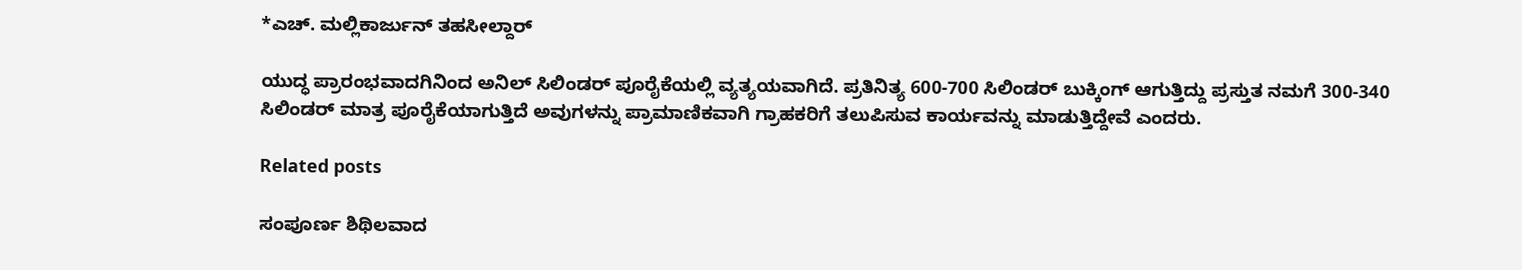*ಎಚ್. ಮಲ್ಲಿಕಾರ್ಜುನ್ ತಹಸೀಲ್ದಾರ್

ಯುದ್ಧ ಪ್ರಾರಂಭವಾದಗಿನಿಂದ ಅನಿಲ್ ಸಿಲಿಂಡರ್ ಪೂರೈಕೆಯಲ್ಲಿ ವ್ಯತ್ಯಯವಾಗಿದೆ. ಪ್ರತಿನಿತ್ಯ 600-700 ಸಿಲಿಂಡರ್ ಬುಕ್ಕಿಂಗ್ ಆಗುತ್ತಿದ್ದು ಪ್ರಸ್ತುತ ನಮಗೆ 300-340 ಸಿಲಿಂಡರ್ ಮಾತ್ರ ಪೂರೈಕೆಯಾಗುತ್ತಿದೆ ಅವುಗಳನ್ನು ಪ್ರಾಮಾಣಿಕವಾಗಿ ಗ್ರಾಹಕರಿಗೆ ತಲುಪಿಸುವ ಕಾರ್ಯವನ್ನು ಮಾಡುತ್ತಿದ್ದೇವೆ ಎಂದರು.

Related posts

ಸಂಪೂರ್ಣ ಶಿಥಿಲವಾದ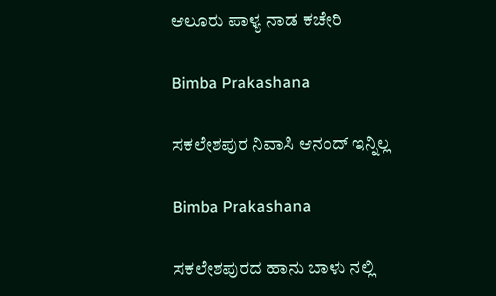ಆಲೂರು ಪಾಳ್ಯ ನಾಡ ಕಚೇರಿ

Bimba Prakashana

ಸಕಲೇಶಪುರ ನಿವಾಸಿ ಆನಂದ್ ಇನ್ನಿಲ್ಲ

Bimba Prakashana

ಸಕಲೇಶಪುರದ ಹಾನು ಬಾಳು ನಲ್ಲಿ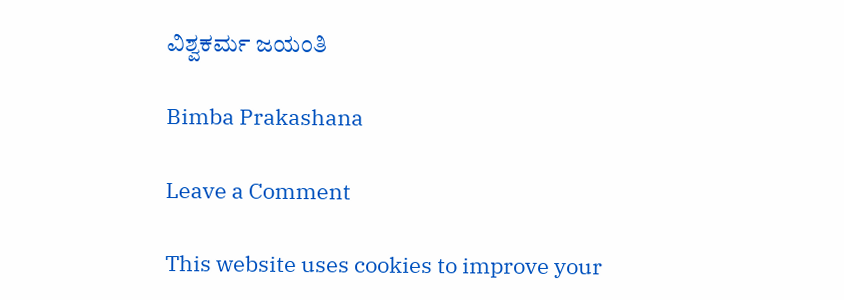ವಿಶ್ವಕರ್ಮ ಜಯಂತಿ

Bimba Prakashana

Leave a Comment

This website uses cookies to improve your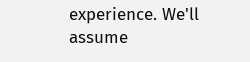experience. We'll assume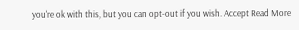you're ok with this, but you can opt-out if you wish. Accept Read More